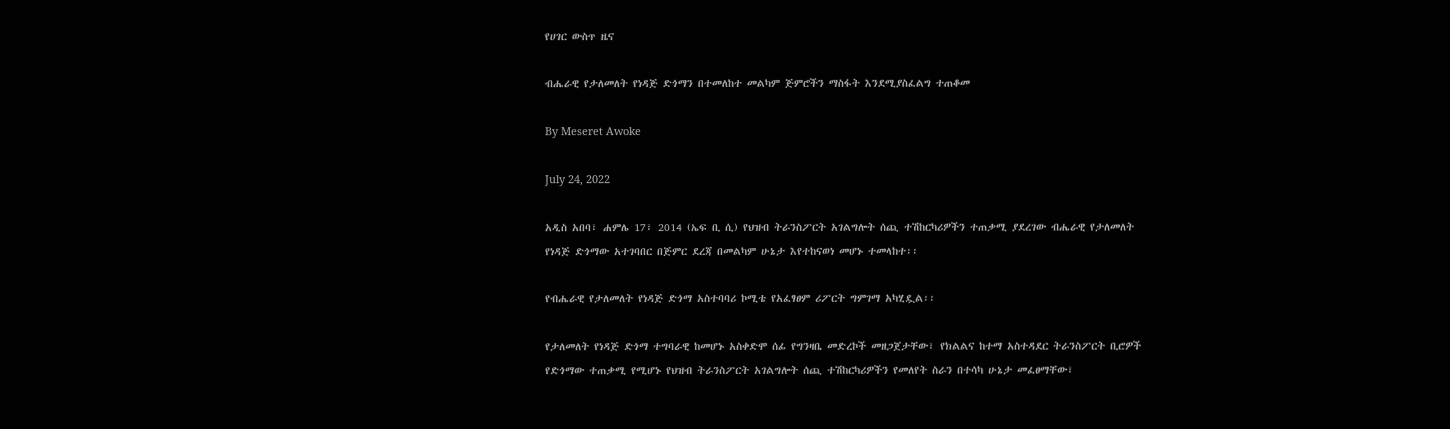የሀገር ውስጥ ዜና

ብሔራዊ የታለመለት የነዳጅ ድጎማን በተመለከተ መልካም ጅምሮችን ማስፋት እንደሚያስፈልግ ተጠቆመ

By Meseret Awoke

July 24, 2022

አዲስ አበባ፣ ሐምሌ 17፣ 2014 (ኤፍ ቢ ሲ) የህዝብ ትራንስፖርት አገልግሎት ሰጪ ተሽከርካሪዎችን ተጠቃሚ ያደረገው ብሔራዊ የታለመለት የነዳጅ ድጎማው አተገባበር በጅምር ደረጃ በመልካም ሁኔታ እየተከናወነ መሆኑ ተመላከተ፡፡

የብሔራዊ የታለመለት የነዳጅ ድጎማ አስተባባሪ ኮሚቴ የአፈፃፀም ሪፖርት ግምገማ አካሂዷል፡፡

የታለመለት የነዳጅ ድጎማ ተግባራዊ ከመሆኑ አስቀድሞ ሰፊ የግንዛቤ መድረኮች መዘጋጀታቸው፣ የክልልና ከተማ አስተዳደር ትራንስፖርት ቢሮዎች የድጎማው ተጠቃሚ የሚሆኑ የህዝብ ትራንስፖርት አገልግሎት ሰጪ ተሽከርካሪዎችን የመለየት ስራን በተሳካ ሁኔታ መፈፀማቸው፣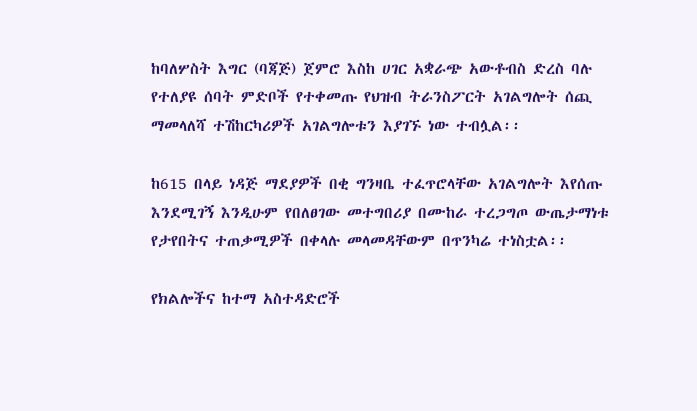ከባለሦስት እግር (ባጃጅ) ጀምሮ እስከ ሀገር አቋራጭ አውቶብስ ድረስ ባሉ የተለያዩ ሰባት ምድቦች የተቀመጡ የህዝብ ትራንስፖርት አገልግሎት ሰጪ ማመላለሻ ተሽከርካሪዎች አገልግሎቱን እያገኙ ነው ተብሏል፡፡

ከ615 በላይ ነዳጅ ማደያዎች በቂ ግንዛቤ ተፈጥሮላቸው አገልግሎት እየሰጡ እንደሚገኝ እንዲሁም የበለፀገው መተግበሪያ በሙከራ ተረጋግጦ ውጤታማነቱ የታየበትና ተጠቃሚዎች በቀላሉ መላመዳቸውም በጥንካሬ ተነስቷል፡፡

የክልሎችና ከተማ አስተዳድሮች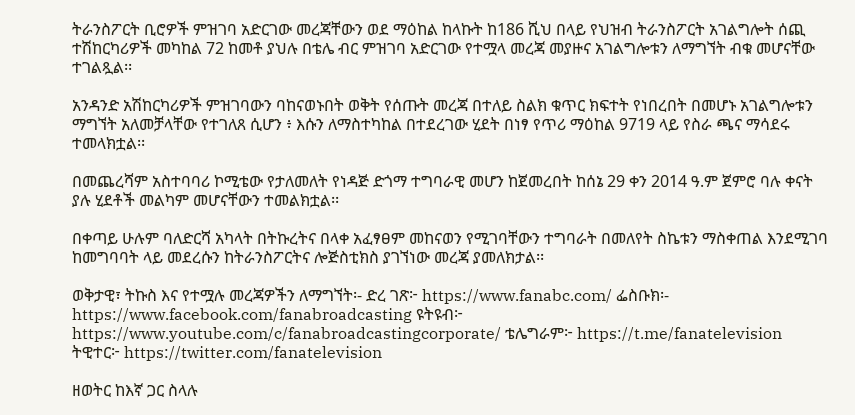ትራንስፖርት ቢሮዎች ምዝገባ አድርገው መረጃቸውን ወደ ማዕከል ከላኩት ከ186 ሺህ በላይ የህዝብ ትራንስፖርት አገልግሎት ሰጪ ተሽከርካሪዎች መካከል 72 ከመቶ ያህሉ በቴሌ ብር ምዝገባ አድርገው የተሟላ መረጃ መያዙና አገልግሎቱን ለማግኘት ብቁ መሆናቸው ተገልጿል፡፡

አንዳንድ አሽከርካሪዎች ምዝገባውን ባከናወኑበት ወቅት የሰጡት መረጃ በተለይ ስልክ ቁጥር ክፍተት የነበረበት በመሆኑ አገልግሎቱን ማግኘት አለመቻላቸው የተገለጸ ሲሆን ፥ እሱን ለማስተካከል በተደረገው ሂደት በነፃ የጥሪ ማዕከል 9719 ላይ የስራ ጫና ማሳደሩ ተመላክቷል፡፡

በመጨረሻም አስተባባሪ ኮሚቴው የታለመለት የነዳጅ ድጎማ ተግባራዊ መሆን ከጀመረበት ከሰኔ 29 ቀን 2014 ዓ.ም ጀምሮ ባሉ ቀናት ያሉ ሂደቶች መልካም መሆናቸውን ተመልክቷል፡፡

በቀጣይ ሁሉም ባለድርሻ አካላት በትኩረትና በላቀ አፈፃፀም መከናወን የሚገባቸውን ተግባራት በመለየት ስኬቱን ማስቀጠል እንደሚገባ ከመግባባት ላይ መደረሱን ከትራንስፖርትና ሎጅስቲክስ ያገኘነው መረጃ ያመለክታል፡፡

ወቅታዊ፣ ትኩስ እና የተሟሉ መረጃዎችን ለማግኘት፡- ድረ ገጽ፦ https://www.fanabc.com/ ፌስቡክ፡- https://www.facebook.com/fanabroadcasting ዩትዩብ፦ https://www.youtube.com/c/fanabroadcastingcorporate/ ቴሌግራም፦ https://t.me/fanatelevision ትዊተር፦ https://twitter.com/fanatelevision

ዘወትር ከእኛ ጋር ስላሉ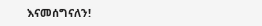እናመሰግናለን!